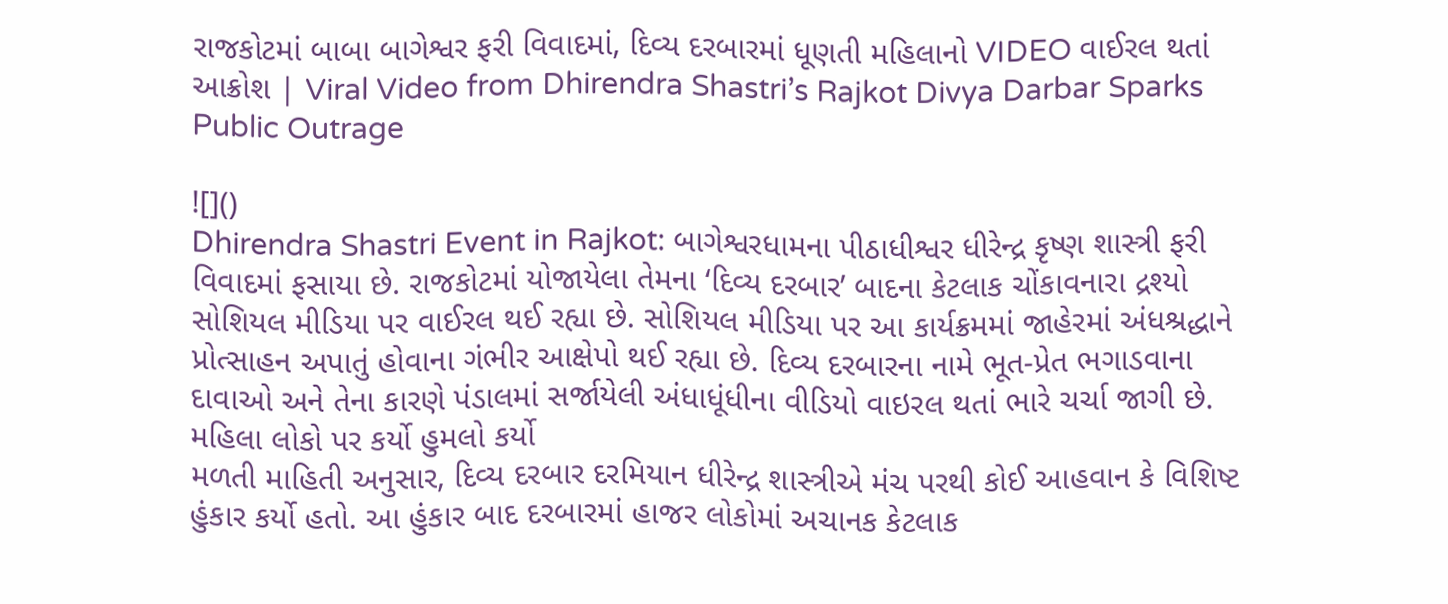રાજકોટમાં બાબા બાગેશ્વર ફરી વિવાદમાં, દિવ્ય દરબારમાં ધૂણતી મહિલાનો VIDEO વાઈરલ થતાં આક્રોશ | Viral Video from Dhirendra Shastri’s Rajkot Divya Darbar Sparks Public Outrage

![]()
Dhirendra Shastri Event in Rajkot: બાગેશ્વરધામના પીઠાધીશ્વર ધીરેન્દ્ર કૃષ્ણ શાસ્ત્રી ફરી વિવાદમાં ફસાયા છે. રાજકોટમાં યોજાયેલા તેમના ‘દિવ્ય દરબાર’ બાદના કેટલાક ચોંકાવનારા દ્રશ્યો સોશિયલ મીડિયા પર વાઈરલ થઈ રહ્યા છે. સોશિયલ મીડિયા પર આ કાર્યક્રમમાં જાહેરમાં અંધશ્રદ્ધાને પ્રોત્સાહન અપાતું હોવાના ગંભીર આક્ષેપો થઈ રહ્યા છે. દિવ્ય દરબારના નામે ભૂત-પ્રેત ભગાડવાના દાવાઓ અને તેના કારણે પંડાલમાં સર્જાયેલી અંધાધૂંધીના વીડિયો વાઇરલ થતાં ભારે ચર્ચા જાગી છે.
મહિલા લોકો પર કર્યો હુમલો કર્યો
મળતી માહિતી અનુસાર, દિવ્ય દરબાર દરમિયાન ધીરેન્દ્ર શાસ્ત્રીએ મંચ પરથી કોઈ આહવાન કે વિશિષ્ટ હુંકાર કર્યો હતો. આ હુંકાર બાદ દરબારમાં હાજર લોકોમાં અચાનક કેટલાક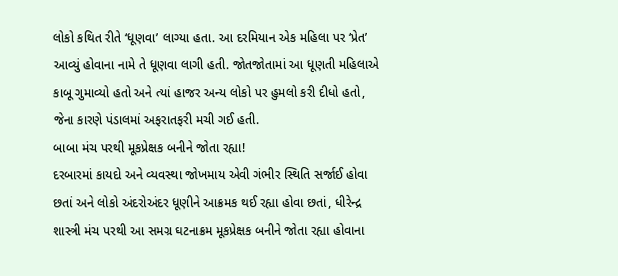લોકો કથિત રીતે ‘ધૂણવા’ લાગ્યા હતા. આ દરમિયાન એક મહિલા પર ‘પ્રેત’ આવ્યું હોવાના નામે તે ધૂણવા લાગી હતી. જોતજોતામાં આ ધૂણતી મહિલાએ કાબૂ ગુમાવ્યો હતો અને ત્યાં હાજર અન્ય લોકો પર હુમલો કરી દીધો હતો, જેના કારણે પંડાલમાં અફરાતફરી મચી ગઈ હતી.
બાબા મંચ પરથી મૂકપ્રેક્ષક બનીને જોતા રહ્યા!
દરબારમાં કાયદો અને વ્યવસ્થા જોખમાય એવી ગંભીર સ્થિતિ સર્જાઈ હોવા છતાં અને લોકો અંદરોઅંદર ધૂણીને આક્રમક થઈ રહ્યા હોવા છતાં, ધીરેન્દ્ર શાસ્ત્રી મંચ પરથી આ સમગ્ર ઘટનાક્રમ મૂકપ્રેક્ષક બનીને જોતા રહ્યા હોવાના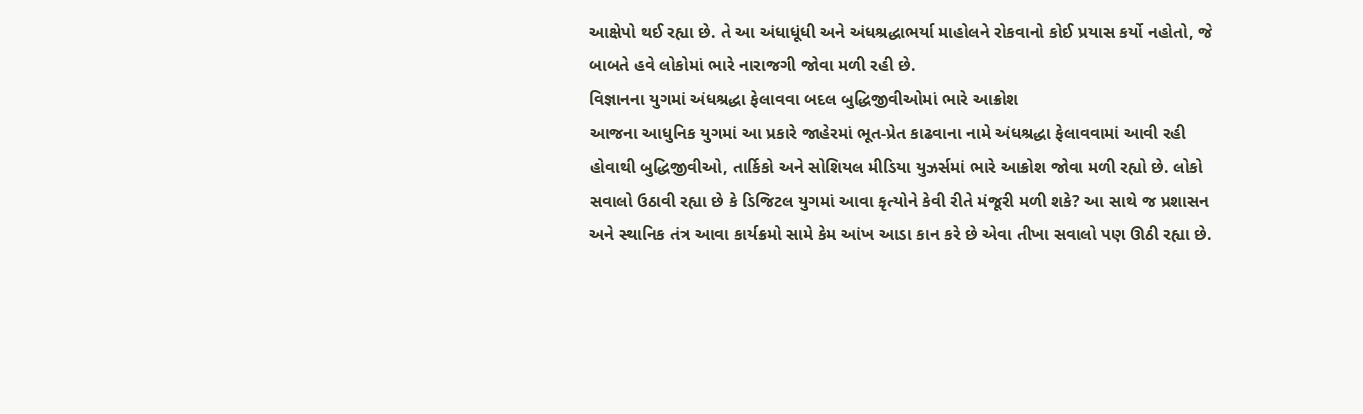આક્ષેપો થઈ રહ્યા છે. તે આ અંધાધૂંધી અને અંધશ્રદ્ધાભર્યા માહોલને રોકવાનો કોઈ પ્રયાસ કર્યો નહોતો, જે બાબતે હવે લોકોમાં ભારે નારાજગી જોવા મળી રહી છે.
વિજ્ઞાનના યુગમાં અંધશ્રદ્ધા ફેલાવવા બદલ બુદ્ધિજીવીઓમાં ભારે આક્રોશ
આજના આધુનિક યુગમાં આ પ્રકારે જાહેરમાં ભૂત-પ્રેત કાઢવાના નામે અંધશ્રદ્ધા ફેલાવવામાં આવી રહી હોવાથી બુદ્ધિજીવીઓ, તાર્કિકો અને સોશિયલ મીડિયા યુઝર્સમાં ભારે આક્રોશ જોવા મળી રહ્યો છે. લોકો સવાલો ઉઠાવી રહ્યા છે કે ડિજિટલ યુગમાં આવા કૃત્યોને કેવી રીતે મંજૂરી મળી શકે? આ સાથે જ પ્રશાસન અને સ્થાનિક તંત્ર આવા કાર્યક્રમો સામે કેમ આંખ આડા કાન કરે છે એવા તીખા સવાલો પણ ઊઠી રહ્યા છે.